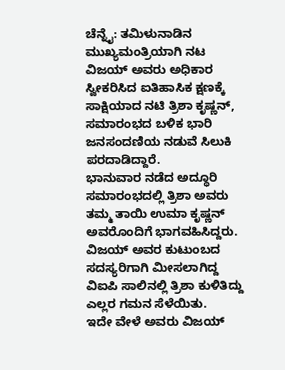ಚೆನ್ನೈ: ತಮಿಳುನಾಡಿನ ಮುಖ್ಯಮಂತ್ರಿಯಾಗಿ ನಟ ವಿಜಯ್ ಅವರು ಅಧಿಕಾರ ಸ್ವೀಕರಿಸಿದ ಐತಿಹಾಸಿಕ ಕ್ಷಣಕ್ಕೆ ಸಾಕ್ಷಿಯಾದ ನಟಿ ತ್ರಿಶಾ ಕೃಷ್ಣನ್, ಸಮಾರಂಭದ ಬಳಿಕ ಭಾರಿ ಜನಸಂದಣಿಯ ನಡುವೆ ಸಿಲುಕಿ ಪರದಾಡಿದ್ದಾರೆ.
ಭಾನುವಾರ ನಡೆದ ಅದ್ಧೂರಿ ಸಮಾರಂಭದಲ್ಲಿ ತ್ರಿಶಾ ಅವರು ತಮ್ಮ ತಾಯಿ ಉಮಾ ಕೃಷ್ಣನ್ ಅವರೊಂದಿಗೆ ಭಾಗವಹಿಸಿದ್ದರು.
ವಿಜಯ್ ಅವರ ಕುಟುಂಬದ ಸದಸ್ಯರಿಗಾಗಿ ಮೀಸಲಾಗಿದ್ದ ವಿಐಪಿ ಸಾಲಿನಲ್ಲಿ ತ್ರಿಶಾ ಕುಳಿತಿದ್ದು ಎಲ್ಲರ ಗಮನ ಸೆಳೆಯಿತು.
ಇದೇ ವೇಳೆ ಅವರು ವಿಜಯ್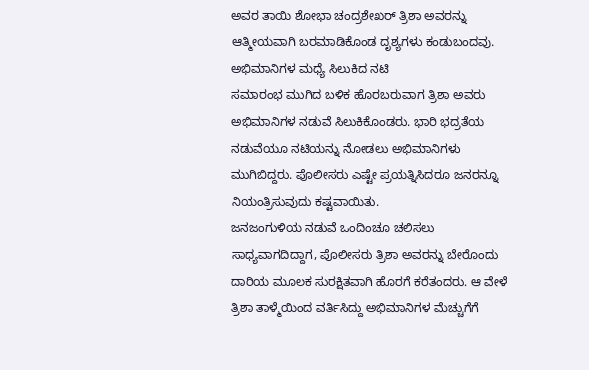ಅವರ ತಾಯಿ ಶೋಭಾ ಚಂದ್ರಶೇಖರ್ ತ್ರಿಶಾ ಅವರನ್ನು ಆತ್ಮೀಯವಾಗಿ ಬರಮಾಡಿಕೊಂಡ ದೃಶ್ಯಗಳು ಕಂಡುಬಂದವು.
ಅಭಿಮಾನಿಗಳ ಮಧ್ಯೆ ಸಿಲುಕಿದ ನಟಿ
ಸಮಾರಂಭ ಮುಗಿದ ಬಳಿಕ ಹೊರಬರುವಾಗ ತ್ರಿಶಾ ಅವರು ಅಭಿಮಾನಿಗಳ ನಡುವೆ ಸಿಲುಕಿಕೊಂಡರು. ಭಾರಿ ಭದ್ರತೆಯ ನಡುವೆಯೂ ನಟಿಯನ್ನು ನೋಡಲು ಅಭಿಮಾನಿಗಳು ಮುಗಿಬಿದ್ದರು. ಪೊಲೀಸರು ಎಷ್ಟೇ ಪ್ರಯತ್ನಿಸಿದರೂ ಜನರನ್ನೂ ನಿಯಂತ್ರಿಸುವುದು ಕಷ್ಟವಾಯಿತು.
ಜನಜಂಗುಳಿಯ ನಡುವೆ ಒಂದಿಂಚೂ ಚಲಿಸಲು ಸಾಧ್ಯವಾಗದಿದ್ದಾಗ, ಪೊಲೀಸರು ತ್ರಿಶಾ ಅವರನ್ನು ಬೇರೊಂದು ದಾರಿಯ ಮೂಲಕ ಸುರಕ್ಷಿತವಾಗಿ ಹೊರಗೆ ಕರೆತಂದರು. ಆ ವೇಳೆ ತ್ರಿಶಾ ತಾಳ್ಮೆಯಿಂದ ವರ್ತಿಸಿದ್ದು ಅಭಿಮಾನಿಗಳ ಮೆಚ್ಚುಗೆಗೆ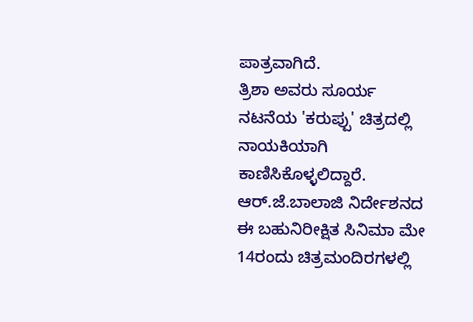ಪಾತ್ರವಾಗಿದೆ.
ತ್ರಿಶಾ ಅವರು ಸೂರ್ಯ ನಟನೆಯ 'ಕರುಪ್ಪು' ಚಿತ್ರದಲ್ಲಿ ನಾಯಕಿಯಾಗಿ ಕಾಣಿಸಿಕೊಳ್ಳಲಿದ್ದಾರೆ. ಆರ್.ಜೆ.ಬಾಲಾಜಿ ನಿರ್ದೇಶನದ ಈ ಬಹುನಿರೀಕ್ಷಿತ ಸಿನಿಮಾ ಮೇ 14ರಂದು ಚಿತ್ರಮಂದಿರಗಳಲ್ಲಿ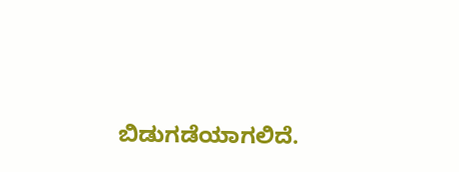ಬಿಡುಗಡೆಯಾಗಲಿದೆ.